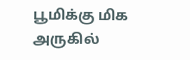பூமிக்கு மிக அருகில்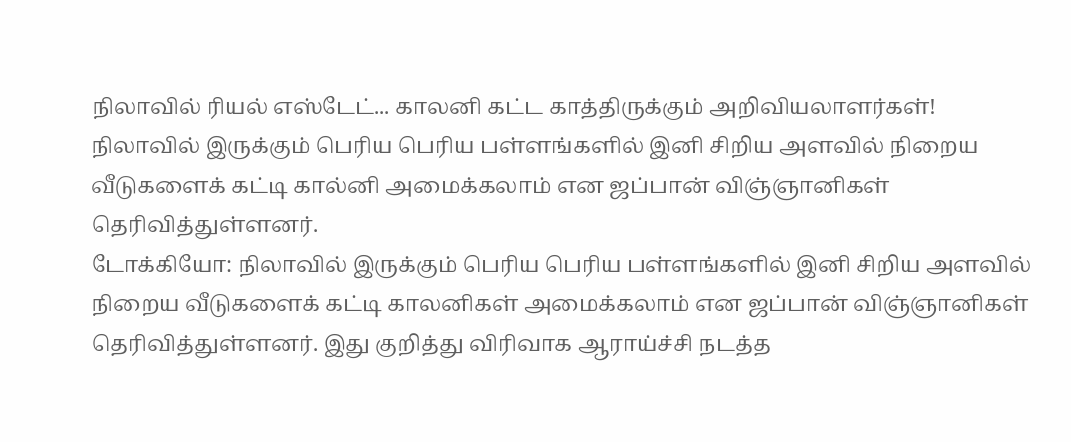நிலாவில் ரியல் எஸ்டேட்... காலனி கட்ட காத்திருக்கும் அறிவியலாளர்கள்!
நிலாவில் இருக்கும் பெரிய பெரிய பள்ளங்களில் இனி சிறிய அளவில் நிறைய வீடுகளைக் கட்டி கால்னி அமைக்கலாம் என ஜப்பான் விஞ்ஞானிகள் தெரிவித்துள்ளனர்.
டோக்கியோ: நிலாவில் இருக்கும் பெரிய பெரிய பள்ளங்களில் இனி சிறிய அளவில் நிறைய வீடுகளைக் கட்டி காலனிகள் அமைக்கலாம் என ஜப்பான் விஞ்ஞானிகள் தெரிவித்துள்ளனர். இது குறித்து விரிவாக ஆராய்ச்சி நடத்த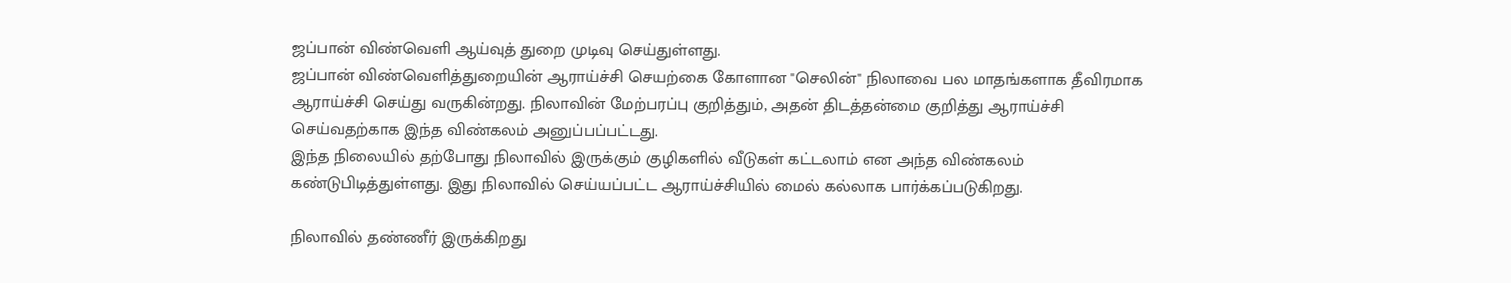ஜப்பான் விண்வெளி ஆய்வுத் துறை முடிவு செய்துள்ளது.
ஜப்பான் விண்வெளித்துறையின் ஆராய்ச்சி செயற்கை கோளான "செலின்" நிலாவை பல மாதங்களாக தீவிரமாக ஆராய்ச்சி செய்து வருகின்றது. நிலாவின் மேற்பரப்பு குறித்தும், அதன் திடத்தன்மை குறித்து ஆராய்ச்சி செய்வதற்காக இந்த விண்கலம் அனுப்பப்பட்டது.
இந்த நிலையில் தற்போது நிலாவில் இருக்கும் குழிகளில் வீடுகள் கட்டலாம் என அந்த விண்கலம் கண்டுபிடித்துள்ளது. இது நிலாவில் செய்யப்பட்ட ஆராய்ச்சியில் மைல் கல்லாக பார்க்கப்படுகிறது.

நிலாவில் தண்ணீர் இருக்கிறது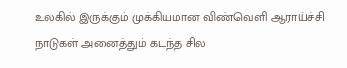உலகில் இருக்கும் முக்கியமான விண்வெளி ஆராய்ச்சி நாடுகள் அனைத்தும் கடந்த சில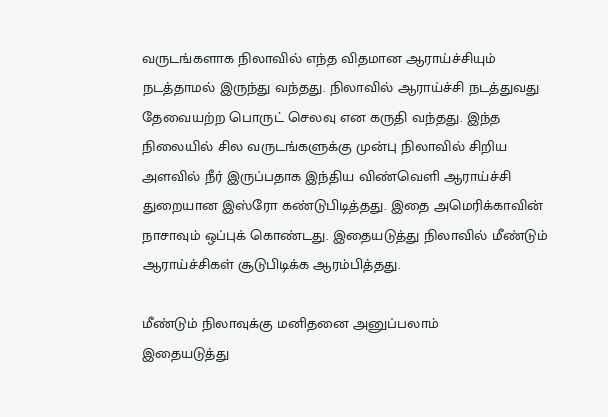வருடங்களாக நிலாவில் எந்த விதமான ஆராய்ச்சியும் நடத்தாமல் இருந்து வந்தது. நிலாவில் ஆராய்ச்சி நடத்துவது தேவையற்ற பொருட் செலவு என கருதி வந்தது. இந்த நிலையில் சில வருடங்களுக்கு முன்பு நிலாவில் சிறிய அளவில் நீர் இருப்பதாக இந்திய விண்வெளி ஆராய்ச்சி துறையான இஸ்ரோ கண்டுபிடித்தது. இதை அமெரிக்காவின் நாசாவும் ஒப்புக் கொண்டது. இதையடுத்து நிலாவில் மீண்டும் ஆராய்ச்சிகள் சூடுபிடிக்க ஆரம்பித்தது.

மீண்டும் நிலாவுக்கு மனிதனை அனுப்பலாம்
இதையடுத்து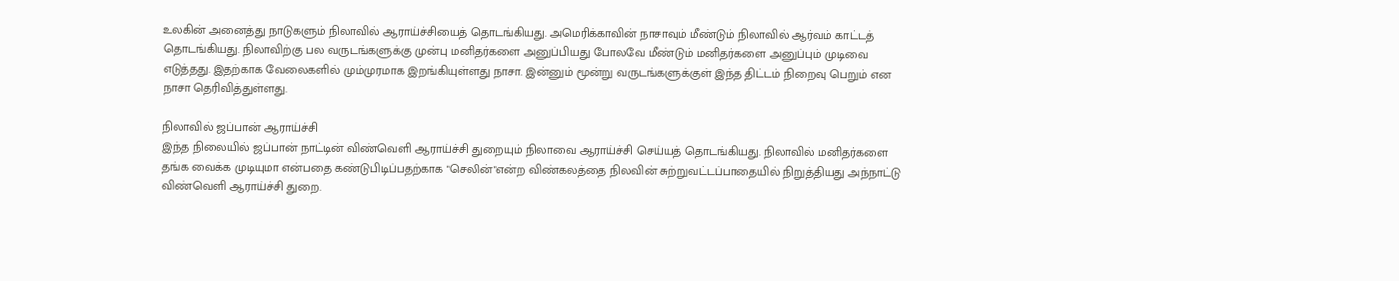உலகின் அனைத்து நாடுகளும் நிலாவில் ஆராய்ச்சியைத் தொடங்கியது. அமெரிக்காவின் நாசாவும் மீண்டும் நிலாவில் ஆர்வம் காட்டத் தொடங்கியது. நிலாவிற்கு பல வருடங்களுக்கு முன்பு மனிதர்களை அனுப்பியது போலவே மீண்டும் மனிதர்களை அனுப்பும் முடிவை எடுத்தது. இதற்காக வேலைகளில் மும்முரமாக இறங்கியுள்ளது நாசா. இன்னும் மூன்று வருடங்களுக்குள் இந்த திட்டம் நிறைவு பெறும் என நாசா தெரிவித்துள்ளது.

நிலாவில் ஜப்பான் ஆராய்ச்சி
இந்த நிலையில் ஜப்பான் நாட்டின் விண்வெளி ஆராய்ச்சி துறையும் நிலாவை ஆராய்ச்சி செய்யத் தொடங்கியது. நிலாவில் மனிதர்களை தங்க வைக்க முடியுமா என்பதை கண்டுபிடிப்பதற்காக "செலின்"என்ற விண்கலத்தை நிலவின் சுற்றுவட்டப்பாதையில் நிறுத்தியது அந்நாட்டு விண்வெளி ஆராய்ச்சி துறை.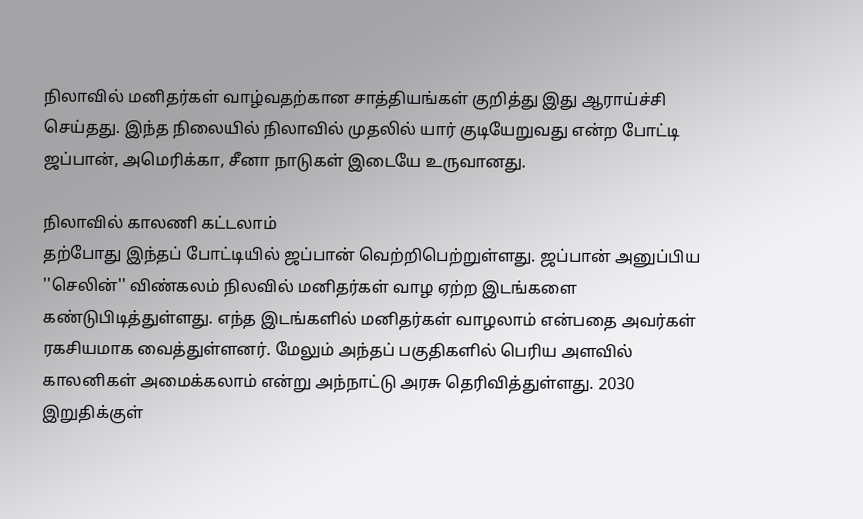நிலாவில் மனிதர்கள் வாழ்வதற்கான சாத்தியங்கள் குறித்து இது ஆராய்ச்சி செய்தது. இந்த நிலையில் நிலாவில் முதலில் யார் குடியேறுவது என்ற போட்டி ஜப்பான், அமெரிக்கா, சீனா நாடுகள் இடையே உருவானது.

நிலாவில் காலணி கட்டலாம்
தற்போது இந்தப் போட்டியில் ஜப்பான் வெற்றிபெற்றுள்ளது. ஜப்பான் அனுப்பிய ''செலின்'' விண்கலம் நிலவில் மனிதர்கள் வாழ ஏற்ற இடங்களை கண்டுபிடித்துள்ளது. எந்த இடங்களில் மனிதர்கள் வாழலாம் என்பதை அவர்கள் ரகசியமாக வைத்துள்ளனர். மேலும் அந்தப் பகுதிகளில் பெரிய அளவில் காலனிகள் அமைக்கலாம் என்று அந்நாட்டு அரசு தெரிவித்துள்ளது. 2030 இறுதிக்குள்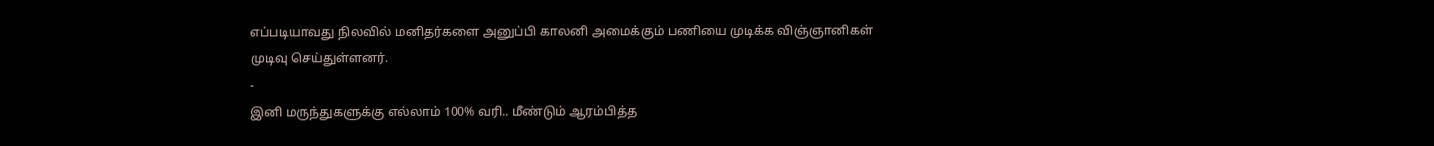எப்படியாவது நிலவில் மனிதர்களை அனுப்பி காலனி அமைக்கும் பணியை முடிக்க விஞ்ஞானிகள் முடிவு செய்துள்ளனர்.
-
இனி மருந்துகளுக்கு எல்லாம் 100% வரி.. மீண்டும் ஆரம்பித்த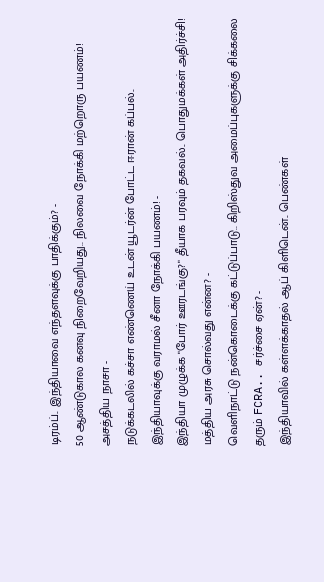டிரம்ப்.. இந்தியாவை எந்தளவுக்கு பாதிக்கும்? -
50 ஆண்டுகால கனவு நிறைவேறியது.. நிலவை நோக்கி மற்றொரு பயணம்! அசத்திய நாசா -
நடுக்கடலில் கச்சா எண்ணெய் உடன் யூடர்ன் போட்ட ஈரான் கப்பல்.. இந்தியாவுக்கு வராமல் சீனா நோக்கி பயணம்! -
இந்தியா முழுக்க "போர் ஊரடங்கு?" தீயாக பரவும் தகவல்.. பொதுமக்கள் அதிர்ச்சி! மத்திய அரசு சொல்வது என்ன? -
வெளிநாட்டு நன்கொடைக்கு கட்டுப்பாடு.. கிறிஸ்துவ அமைப்புகளுக்கு சிக்கலை தரும் FCRA.. சர்ச்சை ஏன்? -
இந்தியாவில் கள்ளக்காதல் ஆப் கிளிடென்.. பெண்கள்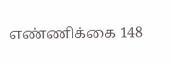எண்ணிக்கை 148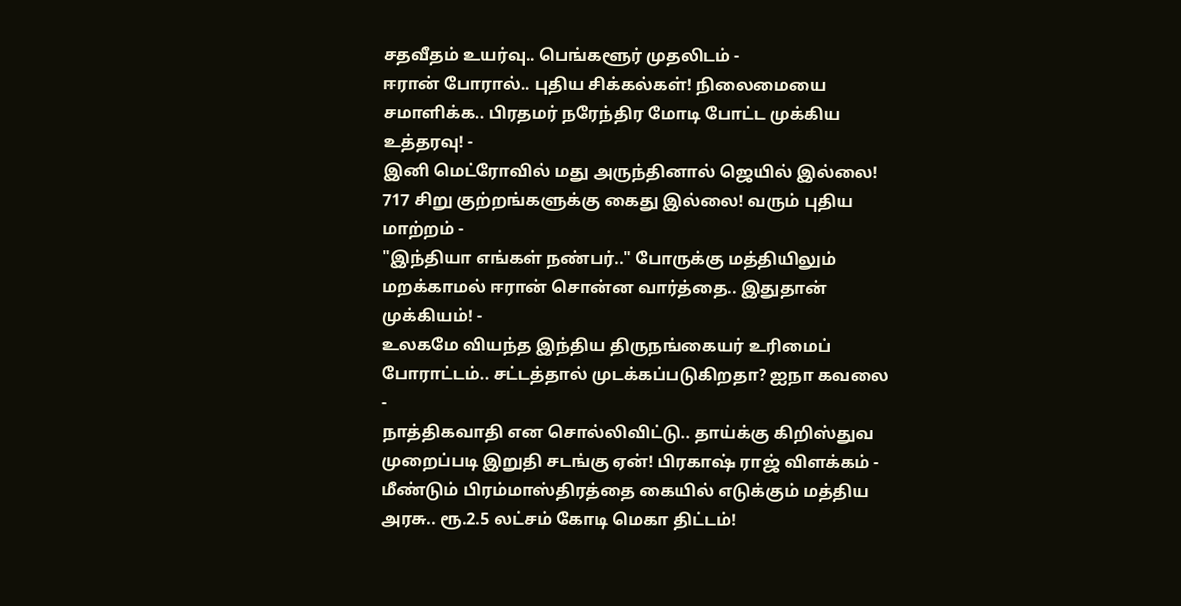சதவீதம் உயர்வு.. பெங்களூர் முதலிடம் -
ஈரான் போரால்.. புதிய சிக்கல்கள்! நிலைமையை சமாளிக்க.. பிரதமர் நரேந்திர மோடி போட்ட முக்கிய உத்தரவு! -
இனி மெட்ரோவில் மது அருந்தினால் ஜெயில் இல்லை! 717 சிறு குற்றங்களுக்கு கைது இல்லை! வரும் புதிய மாற்றம் -
"இந்தியா எங்கள் நண்பர்.." போருக்கு மத்தியிலும் மறக்காமல் ஈரான் சொன்ன வார்த்தை.. இதுதான் முக்கியம்! -
உலகமே வியந்த இந்திய திருநங்கையர் உரிமைப் போராட்டம்.. சட்டத்தால் முடக்கப்படுகிறதா? ஐநா கவலை -
நாத்திகவாதி என சொல்லிவிட்டு.. தாய்க்கு கிறிஸ்துவ முறைப்படி இறுதி சடங்கு ஏன்! பிரகாஷ் ராஜ் விளக்கம் -
மீண்டும் பிரம்மாஸ்திரத்தை கையில் எடுக்கும் மத்திய அரசு.. ரூ.2.5 லட்சம் கோடி மெகா திட்டம்!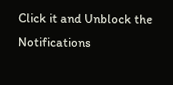Click it and Unblock the Notifications